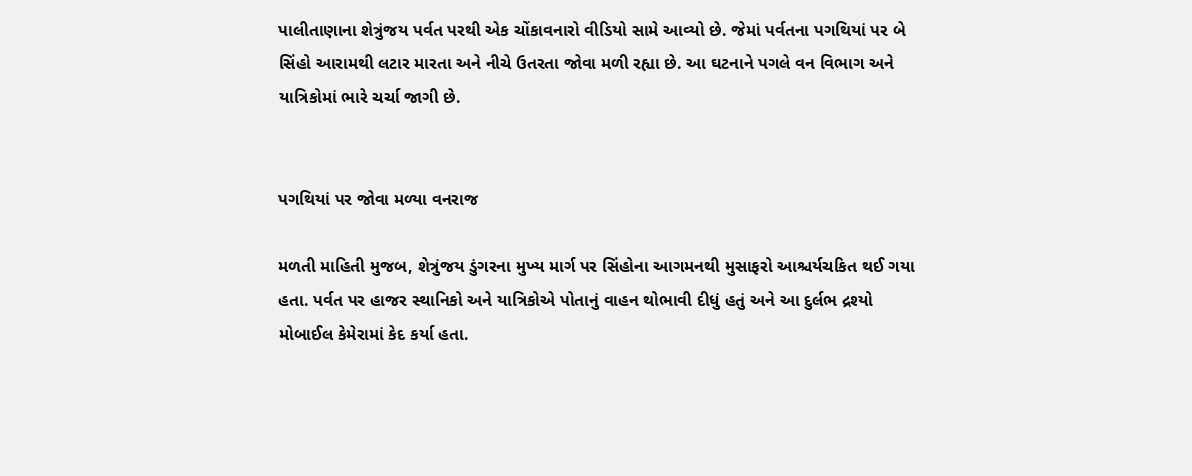પાલીતાણાના શેત્રુંજય પર્વત પરથી એક ચોંકાવનારો વીડિયો સામે આવ્યો છે. જેમાં પર્વતના પગથિયાં પર બે સિંહો આરામથી લટાર મારતા અને નીચે ઉતરતા જોવા મળી રહ્યા છે. આ ઘટનાને પગલે વન વિભાગ અને યાત્રિકોમાં ભારે ચર્ચા જાગી છે.


પગથિયાં પર જોવા મળ્યા વનરાજ

મળતી માહિતી મુજબ, શેત્રુંજય ડુંગરના મુખ્ય માર્ગ પર સિંહોના આગમનથી મુસાફરો આશ્ચર્યચકિત થઈ ગયા હતા. પર્વત પર હાજર સ્થાનિકો અને યાત્રિકોએ પોતાનું વાહન થોભાવી દીધું હતું અને આ દુર્લભ દ્રશ્યો મોબાઈલ કેમેરામાં કેદ કર્યા હતા.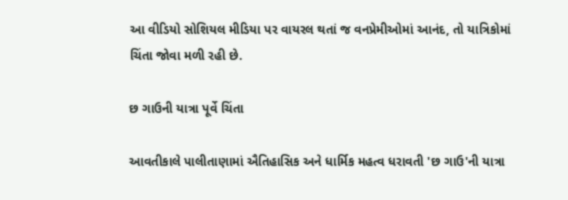આ વીડિયો સોશિયલ મીડિયા પર વાયરલ થતાં જ વનપ્રેમીઓમાં આનંદ, તો યાત્રિકોમાં ચિંતા જોવા મળી રહી છે.

છ ગાઉની યાત્રા પૂર્વે ચિંતા

આવતીકાલે પાલીતાણામાં ઐતિહાસિક અને ધાર્મિક મહત્વ ધરાવતી 'છ ગાઉ'ની યાત્રા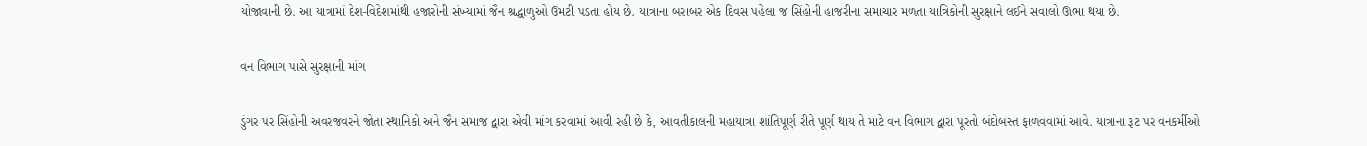યોજાવાની છે. આ યાત્રામાં દેશ-વિદેશમાંથી હજારોની સંખ્યામાં જૈન શ્રદ્ધાળુઓ ઉમટી પડતા હોય છે. યાત્રાના બરાબર એક દિવસ પહેલા જ સિંહોની હાજરીના સમાચાર મળતા યાત્રિકોની સુરક્ષાને લઈને સવાલો ઊભા થયા છે.

વન વિભાગ પાસે સુરક્ષાની માંગ

ડુંગર પર સિંહોની અવરજવરને જોતા સ્થાનિકો અને જૈન સમાજ દ્વારા એવી માંગ કરવામાં આવી રહી છે કે, આવતીકાલની મહાયાત્રા શાંતિપૂર્ણ રીતે પૂર્ણ થાય તે માટે વન વિભાગ દ્વારા પૂરતો બંદોબસ્ત ફાળવવામાં આવે. યાત્રાના રૂટ પર વનકર્મીઓ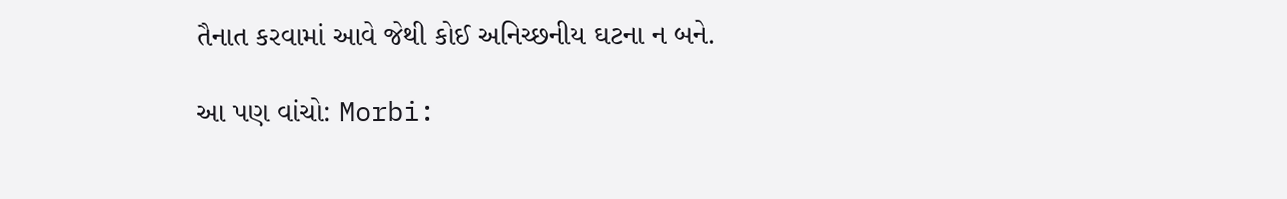તૈનાત કરવામાં આવે જેથી કોઈ અનિચ્છનીય ઘટના ન બને.

આ પણ વાંચો: Morbi: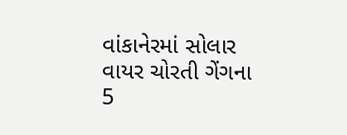વાંકાનેરમાં સોલાર વાયર ચોરતી ગેંગના 5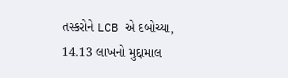તસ્કરોને LCB એ દબોચ્યા, 14.13 લાખનો મુદ્દામાલ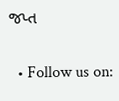જપ્ત

  • Follow us on: